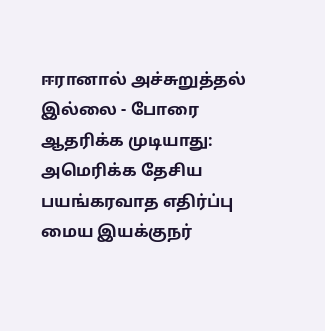ஈரானால் அச்சுறுத்தல் இல்லை - போரை ஆதரிக்க முடியாது: அமெரிக்க தேசிய பயங்கரவாத எதிர்ப்பு மைய இயக்குநர்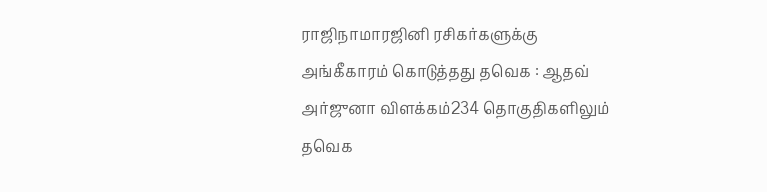ராஜிநாமாரஜினி ரசிகர்களுக்கு அங்கீகாரம் கொடுத்தது தவெக : ஆதவ் அர்ஜுனா விளக்கம்234 தொகுதிகளிலும் தவெக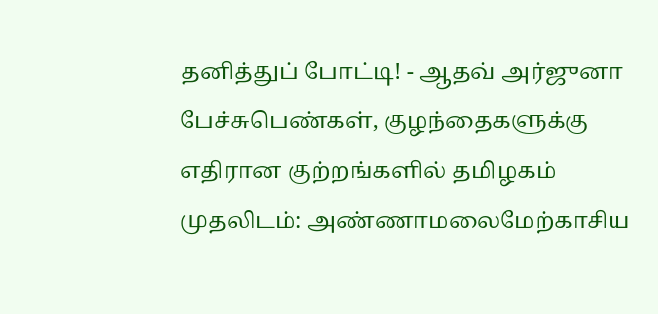தனித்துப் போட்டி! - ஆதவ் அர்ஜுனா பேச்சுபெண்கள், குழந்தைகளுக்கு எதிரான குற்றங்களில் தமிழகம் முதலிடம்: அண்ணாமலைமேற்காசிய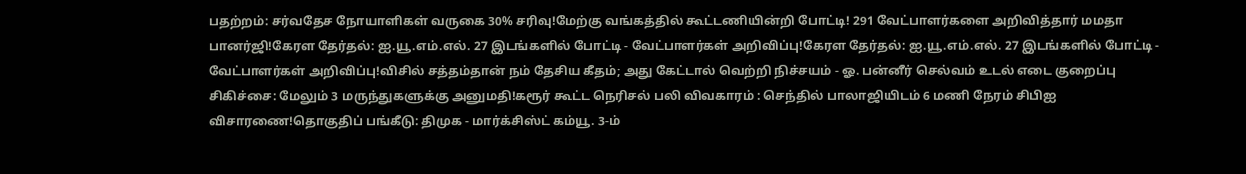பதற்றம்: சர்வதேச நோயாளிகள் வருகை 30% சரிவு!மேற்கு வங்கத்தில் கூட்டணியின்றி போட்டி! 291 வேட்பாளர்களை அறிவித்தார் மமதா பானர்ஜி!கேரள தேர்தல்: ஐ.யூ.எம்.எல். 27 இடங்களில் போட்டி - வேட்பாளர்கள் அறிவிப்பு!கேரள தேர்தல்: ஐ.யூ.எம்.எல். 27 இடங்களில் போட்டி - வேட்பாளர்கள் அறிவிப்பு!விசில் சத்தம்தான் நம் தேசிய கீதம்; அது கேட்டால் வெற்றி நிச்சயம் - ஓ. பன்னீர் செல்வம் உடல் எடை குறைப்பு சிகிச்சை: மேலும் 3 மருந்துகளுக்கு அனுமதி!கரூர் கூட்ட நெரிசல் பலி விவகாரம் : செந்தில் பாலாஜியிடம் 6 மணி நேரம் சிபிஐ விசாரணை!தொகுதிப் பங்கீடு: திமுக - மார்க்சிஸ்ட் கம்யூ. 3-ம்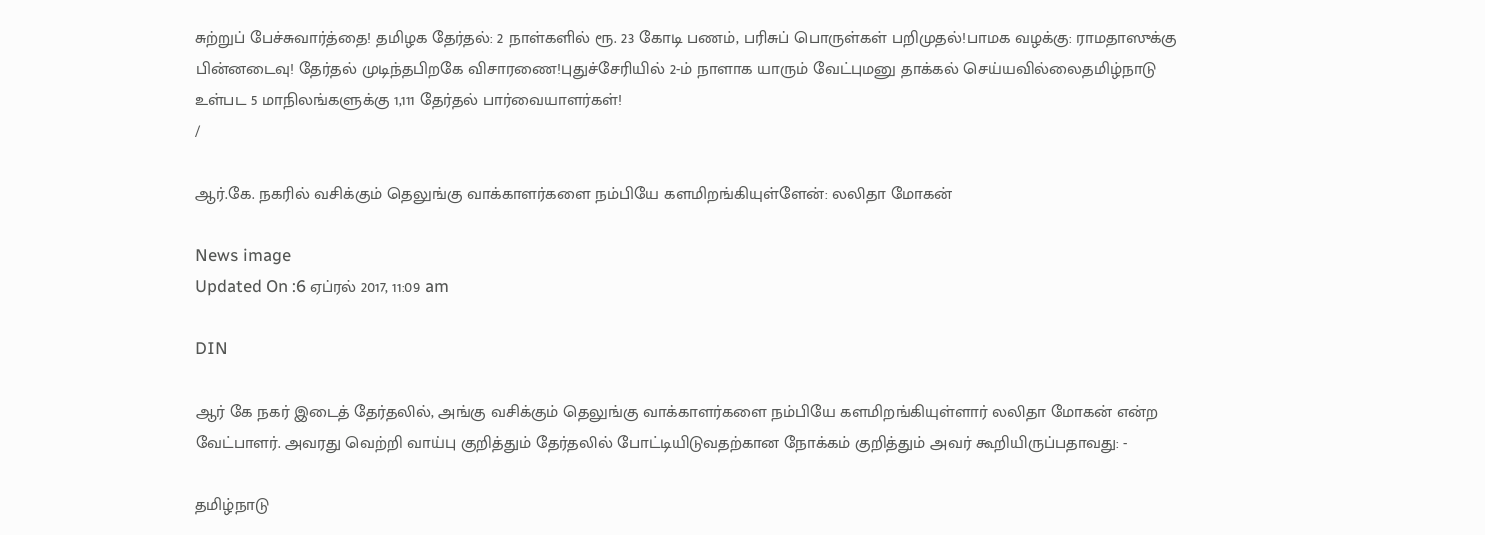சுற்றுப் பேச்சுவார்த்தை! தமிழக தேர்தல்: 2 நாள்களில் ரூ. 23 கோடி பணம், பரிசுப் பொருள்கள் பறிமுதல்!பாமக வழக்கு: ராமதாஸுக்கு பின்னடைவு! தேர்தல் முடிந்தபிறகே விசாரணை!புதுச்சேரியில் 2-ம் நாளாக யாரும் வேட்புமனு தாக்கல் செய்யவில்லைதமிழ்நாடு உள்பட 5 மாநிலங்களுக்கு 1,111 தேர்தல் பார்வையாளர்கள்!
/

ஆர்.கே. நகரில் வசிக்கும் தெலுங்கு வாக்காளர்களை நம்பியே களமிறங்கியுள்ளேன்: லலிதா மோகன்

News image
Updated On :6 ஏப்ரல் 2017, 11:09 am

DIN

ஆர் கே நகர் இடைத் தேர்தலில், அங்கு வசிக்கும் தெலுங்கு வாக்காளர்களை நம்பியே களமிறங்கியுள்ளார் லலிதா மோகன் என்ற வேட்பாளர். அவரது வெற்றி வாய்பு குறித்தும் தேர்தலில் போட்டியிடுவதற்கான நோக்கம் குறித்தும் அவர் கூறியிருப்பதாவது: -

தமிழ்நாடு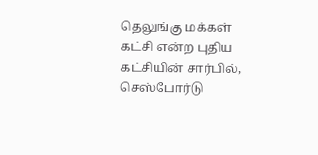தெலுங்கு மக்கள் கட்சி என்ற புதிய கட்சியின் சார்பில், செஸ்போர்டு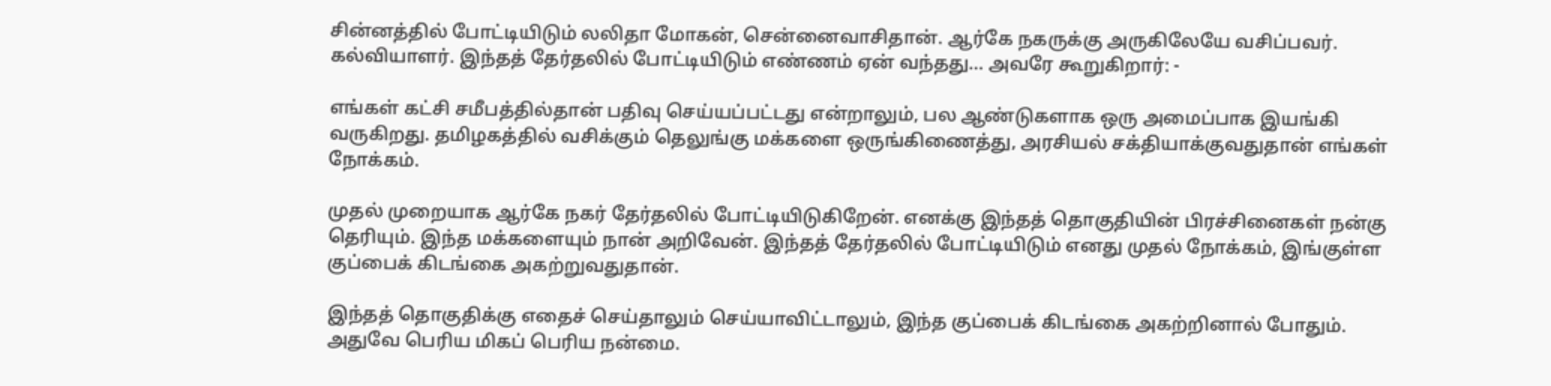சின்னத்தில் போட்டியிடும் லலிதா மோகன், சென்னைவாசிதான். ஆர்கே நகருக்கு அருகிலேயே வசிப்பவர். கல்வியாளர். இந்தத் தேர்தலில் போட்டியிடும் எண்ணம் ஏன் வந்தது... அவரே கூறுகிறார்: -

எங்கள் கட்சி சமீபத்தில்தான் பதிவு செய்யப்பட்டது என்றாலும், பல ஆண்டுகளாக ஒரு அமைப்பாக இயங்கி வருகிறது. தமிழகத்தில் வசிக்கும் தெலுங்கு மக்களை ஒருங்கிணைத்து, அரசியல் சக்தியாக்குவதுதான் எங்கள் நோக்கம்.

முதல் முறையாக ஆர்கே நகர் தேர்தலில் போட்டியிடுகிறேன். எனக்கு இந்தத் தொகுதியின் பிரச்சினைகள் நன்கு தெரியும். இந்த மக்களையும் நான் அறிவேன். இந்தத் தேர்தலில் போட்டியிடும் எனது முதல் நோக்கம், இங்குள்ள குப்பைக் கிடங்கை அகற்றுவதுதான்.

இந்தத் தொகுதிக்கு எதைச் செய்தாலும் செய்யாவிட்டாலும், இந்த குப்பைக் கிடங்கை அகற்றினால் போதும். அதுவே பெரிய மிகப் பெரிய நன்மை.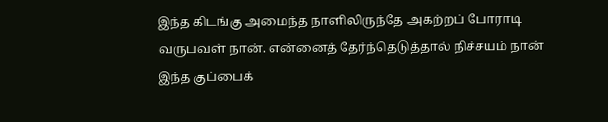இந்த கிடங்கு அமைந்த நாளிலிருந்தே அகற்றப் போராடி வருபவள் நான். என்னைத் தேர்ந்தெடுத்தால் நிச்சயம் நான் இந்த குப்பைக்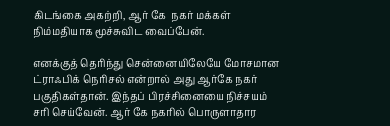கிடங்கை அகற்றி, ஆர் கே  நகர் மக்கள் நிம்மதியாக மூச்சுவிட வைப்பேன்.

எனக்குத் தெரிந்து சென்னையிலேயே மோசமான ட்ராஃபிக் நெரிசல் என்றால் அது ஆர்கே நகர் பகுதிகள்தான். இந்தப் பிரச்சினையை நிச்சயம் சரி செய்வேன். ஆர் கே நகரில் பொருளாதார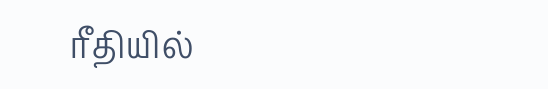ரீதியில்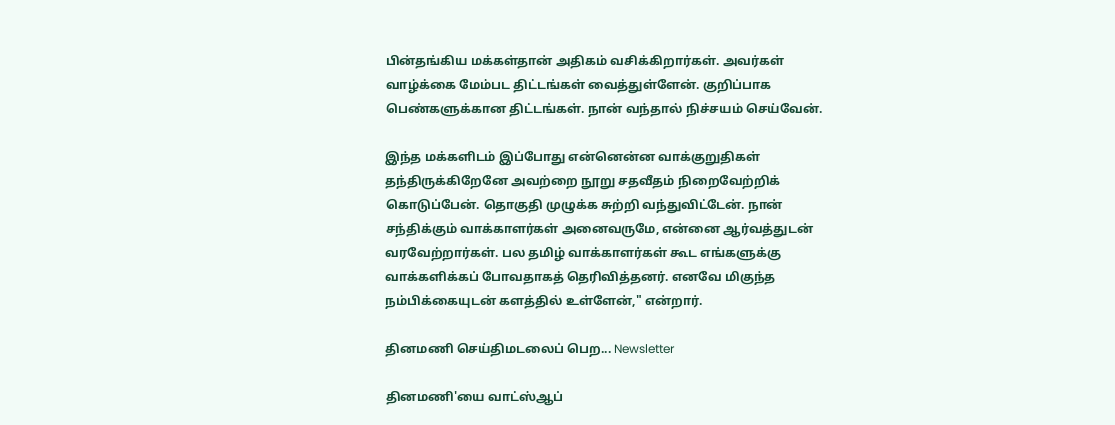பின்தங்கிய மக்கள்தான் அதிகம் வசிக்கிறார்கள். அவர்கள் வாழ்க்கை மேம்பட திட்டங்கள் வைத்துள்ளேன். குறிப்பாக பெண்களுக்கான திட்டங்கள். நான் வந்தால் நிச்சயம் செய்வேன்.

இந்த மக்களிடம் இப்போது என்னென்ன வாக்குறுதிகள் தந்திருக்கிறேனே அவற்றை நூறு சதவீதம் நிறைவேற்றிக் கொடுப்பேன். தொகுதி முழுக்க சுற்றி வந்துவிட்டேன். நான் சந்திக்கும் வாக்காளர்கள் அனைவருமே, என்னை ஆர்வத்துடன் வரவேற்றார்கள். பல தமிழ் வாக்காளர்கள் கூட எங்களுக்கு வாக்களிக்கப் போவதாகத் தெரிவித்தனர். எனவே மிகுந்த நம்பிக்கையுடன் களத்தில் உள்ளேன்," என்றார்.

தினமணி செய்திமடலைப் பெற... Newsletter

தினமணி'யை வாட்ஸ்ஆப்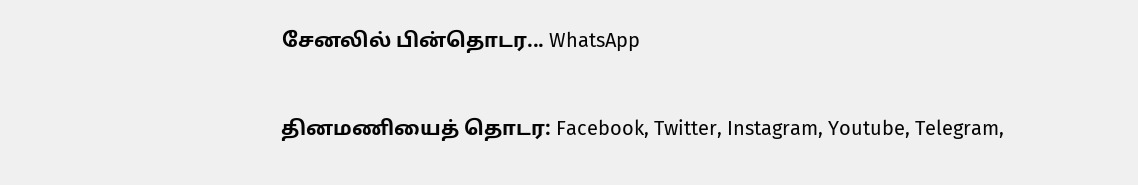சேனலில் பின்தொடர... WhatsApp

தினமணியைத் தொடர: Facebook, Twitter, Instagram, Youtube, Telegram,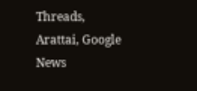Threads, Arattai, Google News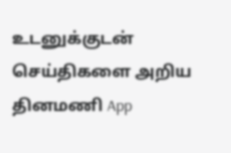உடனுக்குடன் செய்திகளை அறிய தினமணி App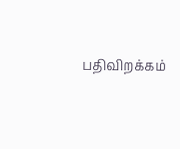பதிவிறக்கம்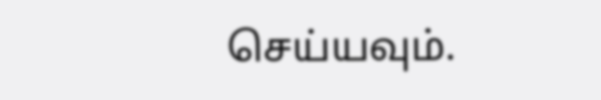செய்யவும்.